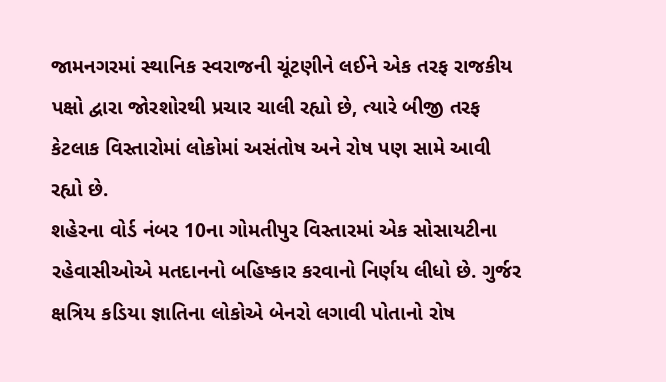જામનગરમાં સ્થાનિક સ્વરાજની ચૂંટણીને લઈને એક તરફ રાજકીય પક્ષો દ્વારા જોરશોરથી પ્રચાર ચાલી રહ્યો છે, ત્યારે બીજી તરફ કેટલાક વિસ્તારોમાં લોકોમાં અસંતોષ અને રોષ પણ સામે આવી રહ્યો છે.
શહેરના વોર્ડ નંબર 10ના ગોમતીપુર વિસ્તારમાં એક સોસાયટીના રહેવાસીઓએ મતદાનનો બહિષ્કાર કરવાનો નિર્ણય લીધો છે. ગુર્જર ક્ષત્રિય કડિયા જ્ઞાતિના લોકોએ બેનરો લગાવી પોતાનો રોષ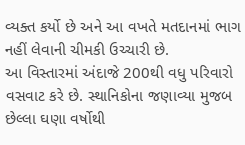વ્યક્ત કર્યો છે અને આ વખતે મતદાનમાં ભાગ નહીં લેવાની ચીમકી ઉચ્ચારી છે.
આ વિસ્તારમાં અંદાજે 200થી વધુ પરિવારો વસવાટ કરે છે. સ્થાનિકોના જણાવ્યા મુજબ છેલ્લા ઘણા વર્ષોથી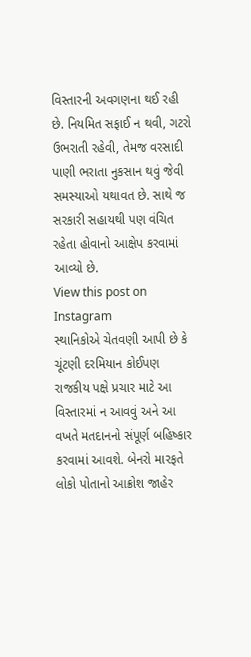વિસ્તારની અવગણના થઈ રહી છે. નિયમિત સફાઈ ન થવી, ગટરો ઉભરાતી રહેવી, તેમજ વરસાદી પાણી ભરાતા નુકસાન થવું જેવી સમસ્યાઓ યથાવત છે. સાથે જ સરકારી સહાયથી પણ વંચિત રહેતા હોવાનો આક્ષેપ કરવામાં આવ્યો છે.
View this post on Instagram
સ્થાનિકોએ ચેતવણી આપી છે કે ચૂંટણી દરમિયાન કોઈપણ રાજકીય પક્ષે પ્રચાર માટે આ વિસ્તારમાં ન આવવું અને આ વખતે મતદાનનો સંપૂર્ણ બહિષ્કાર કરવામાં આવશે. બેનરો મારફતે લોકો પોતાનો આક્રોશ જાહેર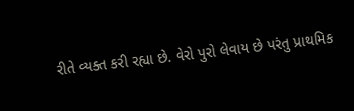રીતે વ્યક્ત કરી રહ્યા છે. વેરો પુરો લેવાય છે પરંતુ પ્રાથમિક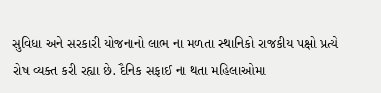સુવિધા અને સરકારી યોજનાનો લાભ ના મળતા સ્થાનિકો રાજકીય પક્ષો પ્રત્યે રોષ વ્યક્ત કરી રહ્યા છે. દૈનિક સફાઈ ના થતા મહિલાઓમા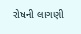રોષની લાગણી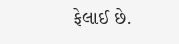ફેલાઈ છે.